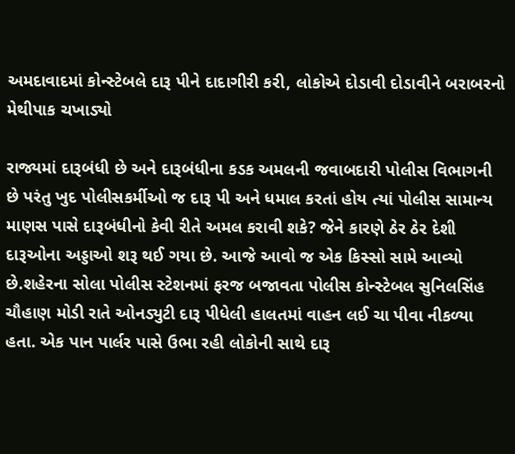અમદાવાદમાં કોન્સ્ટેબલે દારૂ પીને દાદાગીરી કરી, લોકોએ દોડાવી દોડાવીને બરાબરનો મેથીપાક ચખાડ્યો

રાજ્યમાં દારૂબંધી છે અને દારૂબંધીના કડક અમલની જવાબદારી પોલીસ વિભાગની છે પરંતુ ખુદ પોલીસકર્મીઓ જ દારૂ પી અને ધમાલ કરતાં હોય ત્યાં પોલીસ સામાન્ય માણસ પાસે દારૂબંધીનો કેવી રીતે અમલ કરાવી શકે? જેને કારણે ઠેર ઠેર દેશી દારૂઓના અડ્ડાઓ શરૂ થઈ ગયા છે. આજે આવો જ એક કિસ્સો સામે આવ્યો છે.શહેરના સોલા પોલીસ સ્ટેશનમાં ફરજ બજાવતા પોલીસ કોન્સ્ટેબલ સુનિલસિંહ ચૌહાણ મોડી રાતે ઓનડ્યુટી દારૂ પીધેલી હાલતમાં વાહન લઈ ચા પીવા નીકળ્યા હતા. એક પાન પાર્લર પાસે ઉભા રહી લોકોની સાથે દારૂ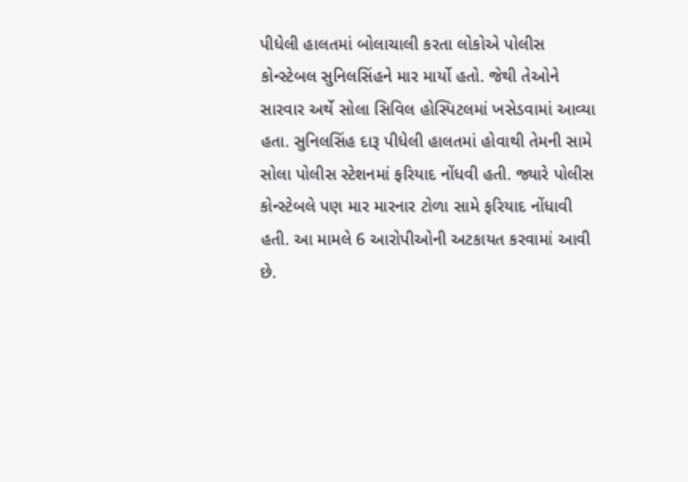પીધેલી હાલતમાં બોલાચાલી કરતા લોકોએ પોલીસ કોન્સ્ટેબલ સુનિલસિંહને માર માર્યો હતો. જેથી તેઓને સારવાર અર્થે સોલા સિવિલ હોસ્પિટલમાં ખસેડવામાં આવ્યા હતા. સુનિલસિંહ દારૂ પીધેલી હાલતમાં હોવાથી તેમની સામે સોલા પોલીસ સ્ટેશનમાં ફરિયાદ નોંધવી હતી. જ્યારે પોલીસ કોન્સ્ટેબલે પણ માર મારનાર ટોળા સામે ફરિયાદ નોંધાવી હતી. આ મામલે 6 આરોપીઓની અટકાયત કરવામાં આવી છે.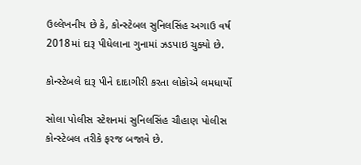ઉલ્લેખનીય છે કે, કોન્સ્ટેબલ સુનિલસિંહ અગાઉ વર્ષ 2018માં દારૂ પીધેલાના ગુનામાં ઝડપાઇ ચુક્યો છે.

કોન્સ્ટેબલે દારૂ પીને દાદાગીરી કરતા લોકોએ લમધાર્યો

સોલા પોલીસ સ્ટેશનમાં સુનિલસિંહ ચૌહાણ પોલીસ કોન્સ્ટેબલ તરીકે ફરજ બજાવે છે.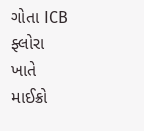ગોતા ICB ફ્લોરા ખાતે માઈક્રો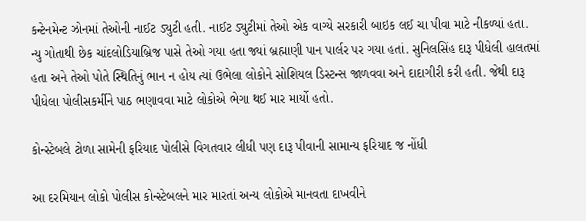કન્ટેનમેન્ટ ઝોનમાં તેઓની નાઈટ ડ્યુટી હતી. નાઈટ ડ્યુટીમાં તેઓ એક વાગ્યે સરકારી બાઇક લઈ ચા પીવા માટે નીકળ્યાં હતા. ન્યુ ગોતાથી છેક ચાંદલોડિયાબ્રિજ પાસે તેઓ ગયા હતા જ્યાં બ્રહ્માણી પાન પાર્લર પર ગયા હતાં. સુનિલસિંહ દારૂ પીધેલી હાલતમાં હતા અને તેઓ પોતે સ્થિતિનું ભાન ન હોય ત્યાં ઉભેલા લોકોને સોશિયલ ડિસ્ટન્સ જાળવવા અને દાદાગીરી કરી હતી. જેથી દારૂ પીધેલા પોલીસકર્મીને પાઠ ભણાવવા માટે લોકોએ ભેગા થઈ માર માર્યો હતો.

કોન્સ્ટેબલે ટોળા સામેની ફરિયાદ પોલીસે વિગતવાર લીધી પણ દારૂ પીવાની સામાન્ય ફરિયાદ જ નોંધી

આ દરમિયાન લોકો પોલીસ કોન્સ્ટેબલને માર મારતાં અન્ય લોકોએ માનવતા દાખવીને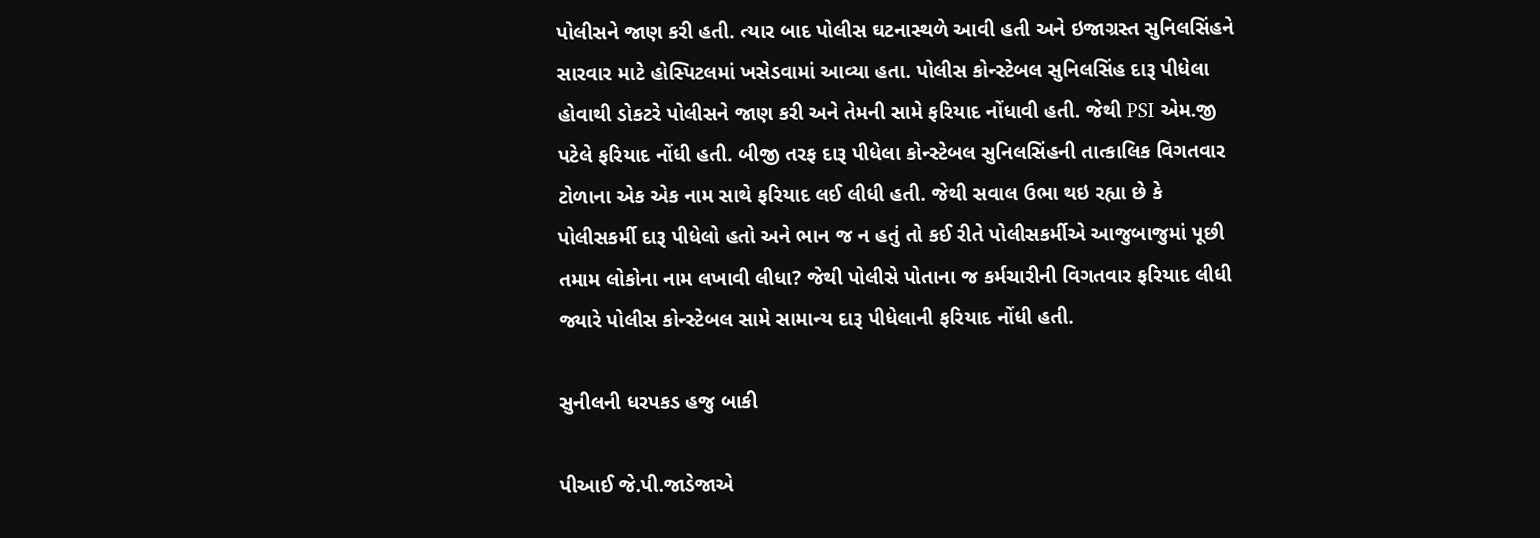પોલીસને જાણ કરી હતી. ત્યાર બાદ પોલીસ ઘટનાસ્થળે આવી હતી અને ઇજાગ્રસ્ત સુનિલસિંહને સારવાર માટે હોસ્પિટલમાં ખસેડવામાં આવ્યા હતા. પોલીસ કોન્સ્ટેબલ સુનિલસિંહ દારૂ પીધેલા હોવાથી ડોકટરે પોલીસને જાણ કરી અને તેમની સામે ફરિયાદ નોંધાવી હતી. જેથી PSI એમ.જી પટેલે ફરિયાદ નોંધી હતી. બીજી તરફ દારૂ પીધેલા કોન્સ્ટેબલ સુનિલસિંહની તાત્કાલિક વિગતવાર ટોળાના એક એક નામ સાથે ફરિયાદ લઈ લીધી હતી. જેથી સવાલ ઉભા થઇ રહ્યા છે કે પોલીસકર્મી દારૂ પીધેલો હતો અને ભાન જ ન હતું તો કઈ રીતે પોલીસકર્મીએ આજુબાજુમાં પૂછી તમામ લોકોના નામ લખાવી લીધા? જેથી પોલીસે પોતાના જ કર્મચારીની વિગતવાર ફરિયાદ લીધી જ્યારે પોલીસ કોન્સ્ટેબલ સામે સામાન્ય દારૂ પીધેલાની ફરિયાદ નોંધી હતી.

સુનીલની ધરપકડ હજુ બાકી

પીઆઈ જે.પી.જાડેજાએ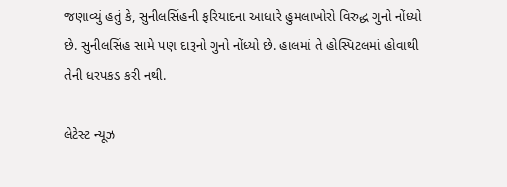જણાવ્યું હતું કે, સુનીલસિંહની ફરિયાદના આધારે હુમલાખોરો વિરુદ્ધ ગુનો નોંધ્યો છે. સુનીલસિંહ સામે પણ દારૂનો ગુનો નોંધ્યો છે. હાલમાં તે હોસ્પિટલમાં હોવાથી તેની ધરપકડ કરી નથી.

લેટેસ્ટ ન્યૂઝ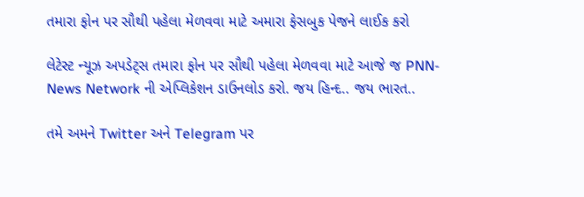તમારા ફોન પર સૌથી પહેલા મેળવવા માટે અમારા ફેસબુક પેજને લાઈક કરો

લેટેસ્ટ ન્યૂઝ અપડેટ્સ તમારા ફોન પર સૌથી પહેલા મેળવવા માટે આજે જ PNN- News Network ની એપ્લિકેશન ડાઉનલોડ કરો. જય હિન્દ.. જય ભારત..

તમે અમને Twitter અને Telegram પર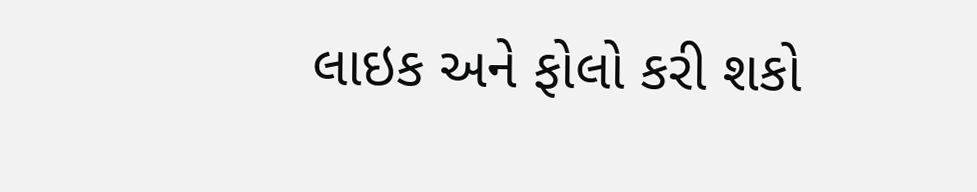લાઇક અને ફોલો કરી શકો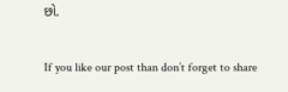છો.

If you like our post than don’t forget to share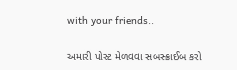with your friends..

અમારી પોસ્ટ મેળવવા સબસ્ક્રાઈબ કરો